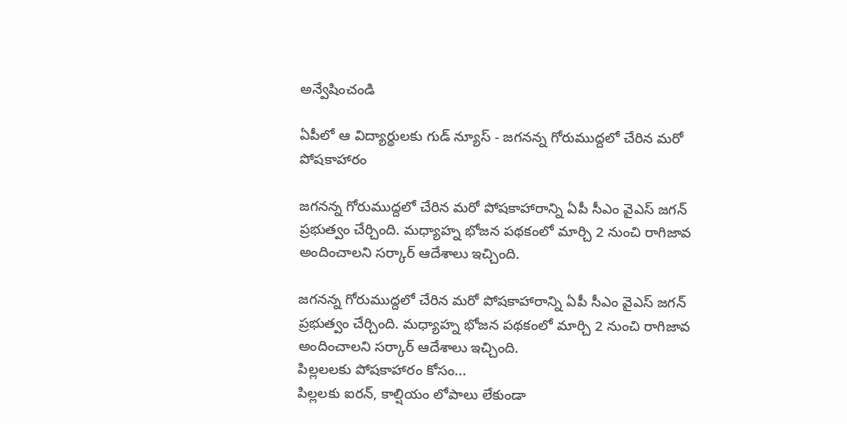అన్వేషించండి

ఏపీలో ఆ విద్యార్థులకు గుడ్ న్యూస్ - జగనన్న గోరుముద్దలో చేరిన మరో పోషకాహారం

జగనన్న గోరుముద్దలో చేరిన మరో పోషకాహారాన్ని ఏపీ సీఎం వైఎస్ జగన్ ప్రభుత్వం చేర్చింది. మధ్యాహ్న భోజన పథకంలో మార్చి 2 నుంచి రాగిజావ అందించాలని సర్కార్ ఆదేశాలు ఇచ్చింది.

జగనన్న గోరుముద్దలో చేరిన మరో పోషకాహారాన్ని ఏపీ సీఎం వైఎస్ జగన్ ప్రభుత్వం చేర్చింది. మధ్యాహ్న భోజన పథకంలో మార్చి 2 నుంచి రాగిజావ అందించాలని సర్కార్ ఆదేశాలు ఇచ్చింది.
పిల్లలలకు పోషకాహారం కోసం...
పిల్లలకు ఐరన్, కాల్షియం లోపాలు లేకుండా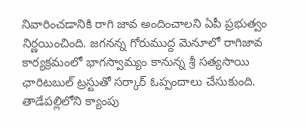నివారించడానికి రాగి జావ అందించాలని ఏపీ ప్రభుత్వం నిర్ణయించింది. జగనన్న గోరుముద్ద మెనూలో రాగిజావ కార్యక్రమంలో భాగస్వామ్యం కానున్న శ్రీ సత్యసాయి ఛారిటబుల్‌ ట్రస్టుతో సర్కార్ ఓప్పందాలు చేసుకుంది. తాడేపల్లిలోని క్యాంపు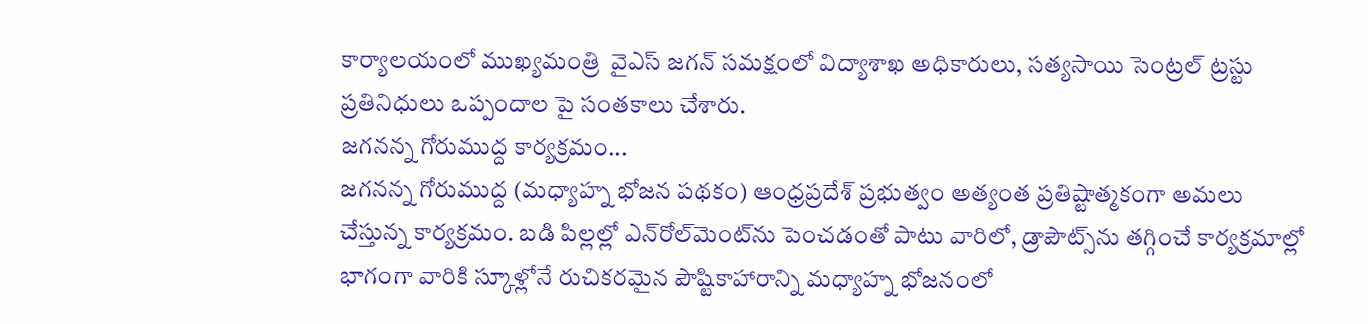కార్యాలయంలో ముఖ్యమంత్రి  వైఎస్ జగన్‌ సమక్షంలో విద్యాశాఖ అధికారులు, సత్యసాయి సెంట్రల్‌ ట్రస్టు ప్రతినిధులు ఒప్పందాల పై సంతకాలు చేశారు.
జగనన్న గోరుముద్ద కార్యక్రమం...
జగనన్న గోరుముద్ద (మధ్యాహ్న భోజన పథకం) ఆంధ్రప్రదేశ్‌ ప్రభుత్వం అత్యంత ప్రతిష్టాత్మకంగా అమలు చేస్తున్న కార్యక్రమం. బడి పిల్లల్లో ఎన్‌రోల్‌మెంట్‌ను పెంచడంతో పాటు వారిలో, డ్రాపౌట్స్‌ను తగ్గించే కార్యక్రమాల్లో భాగంగా వారికి స్కూళ్లోనే రుచికరమైన పౌష్టికాహారాన్ని మధ్యాహ్న భోజనంలో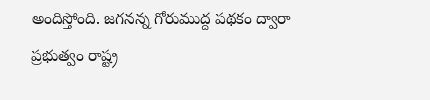అందిస్తోంది. జగనన్న గోరుముద్ద పథకం ద్వారా ప్రభుత్వం రాష్ట్ర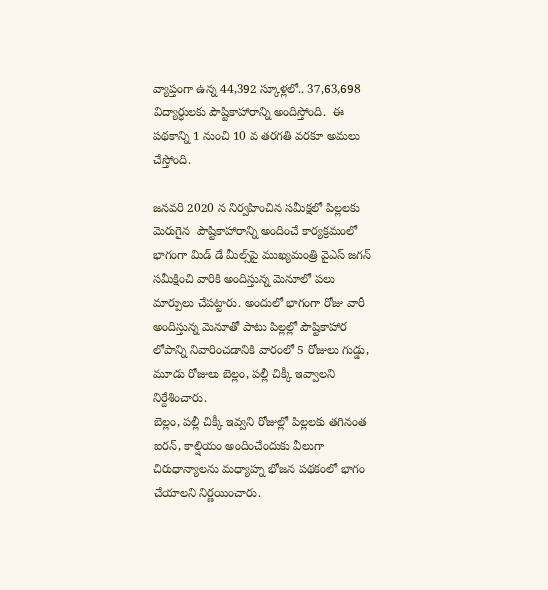వ్యాప్తంగా ఉన్న 44,392 స్కూళ్లలో.. 37,63,698 విద్యార్ధులకు పౌష్టికాహారాన్ని అందిస్తోంది.  ఈ పథకాన్ని 1 నుంచి 10 వ తరగతి వరకూ అమలు చేస్తోంది.

జనవరి 2020 న నిర్వహించిన సమీక్షలో పిల్లలకు మెరుగైన  పౌష్టికాహారాన్ని అందించే కార్యక్రమంలో భాగంగా మిడ్‌ డే మీల్స్‌పై ముఖ్యమంత్రి వైఎస్ జగన్‌ సమీక్షించి వారికి అందిస్తున్న మెనూలో పలు మార్పులు చేపట్టారు. అందులో భాగంగా రోజు వారీ అందిస్తున్న మెనూతో పాటు పిల్లల్లో పౌష్టికాహార లోపాన్ని నివారించడానికి వారంలో 5 రోజులు గుడ్డు,  మూడు రోజులు బెల్లం, పల్లీ చిక్కీ ఇవ్వాలని నిర్దేశించారు.
బెల్లం, పల్లీ చిక్కీ ఇవ్వని రోజుల్లో పిల్లలకు తగినంత ఐరన్, కాల్షియం అందించేందుకు వీలుగా చిరుధాన్యాలను మధ్యాహ్న భోజన పథకంలో భాగం చేయాలని నిర్ణయించారు.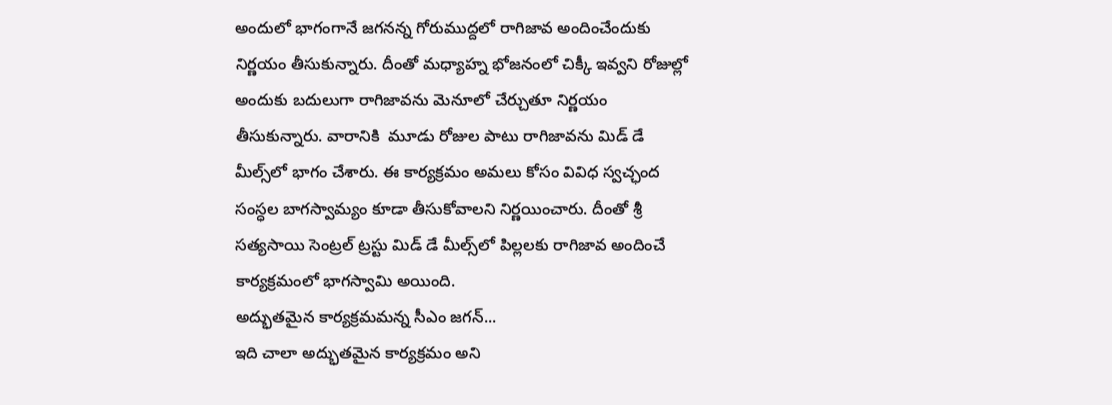అందులో భాగంగానే జగనన్న గోరుముద్దలో రాగిజావ అందించేందుకు నిర్ణయం తీసుకున్నారు. దీంతో మధ్యాహ్న భోజనంలో చిక్కీ ఇవ్వని రోజుల్లో అందుకు బదులుగా రాగిజావను మెనూలో చేర్చుతూ నిర్ణయం తీసుకున్నారు. వారానికి  మూడు రోజుల పాటు రాగిజావను మిడ్‌ డే మీల్స్‌లో భాగం చేశారు. ఈ కార్యక్రమం అమలు కోసం వివిధ స్వచ్ఛంద సంస్ధల బాగస్వామ్యం కూడా తీసుకోవాలని నిర్ణయించారు. దీంతో శ్రీ సత్యసాయి సెంట్రల్‌ ట్రస్టు మిడ్‌ డే మీల్స్‌లో పిల్లలకు రాగిజావ అందించే కార్యక్రమంలో భాగస్వామి అయింది.
అద్భుతమైన కార్యక్రమమన్న సీఎం జగన్...
ఇది చాలా అద్భుతమైన కార్యక్రమం అని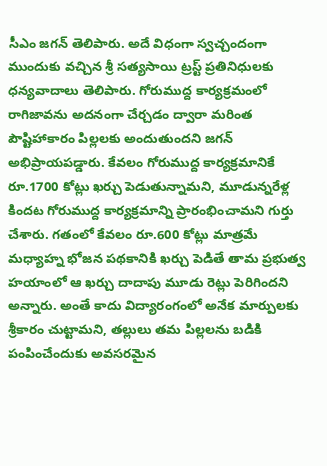సీఎం జగన్ తెలిపారు. అదే విధంగా స్వచ్చందంగా ముందుకు వచ్చిన శ్రీ సత్యసాయి ట్రస్ట్‌ ప్రతినిధులకు ధన్యవాదాలు తెలిపారు. గోరుముద్ద కార్యక్రమంలో రాగిజావను అదనంగా చేర్చడం ద్వారా మరింత పౌష్టిహాకారం పిల్లలకు అందుతుందని జగన్ అభిప్రాయపడ్డారు. కేవలం గోరుముద్ద కార్యక్రమానికే రూ.1700 కోట్లు ఖర్చు పెడుతున్నామని, మూడున్నరేళ్ల కిందట గోరుముద్ద కార్యక్రమాన్ని ప్రారంభించామని గుర్తు చేశారు. గతంలో కేవలం రూ.600 కోట్లు మాత్రమే మధ్యాహ్న భోజన పథకానికి ఖర్చు పెడితే తామ ప్రభుత్వ హయాంలో ఆ ఖర్చు దాదాపు మూడు రెట్లు పెరిగిందని అన్నారు. అంతే కాదు విద్యారంగంలో అనేక మార్పులకు శ్రీకారం చుట్టామని, తల్లులు తమ పిల్లలను బడికి పంపించేందుకు అవసరమైన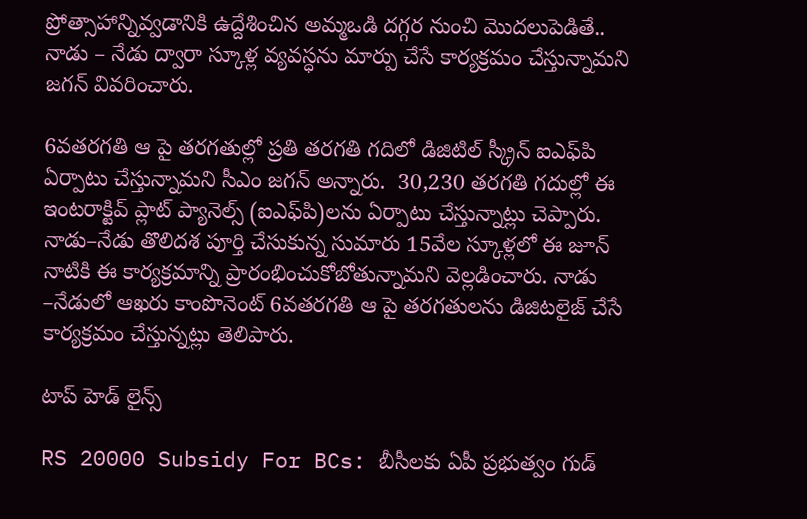ప్రోత్సాహాన్నివ్వడానికి ఉద్దేశించిన అమ్మఒడి దగ్గర నుంచి మొదలుపెడితే.. నాడు – నేడు ద్వారా స్కూళ్ల వ్యవస్ధను మార్పు చేసే కార్యక్రమం చేస్తున్నామని జగన్ వివరించారు.

6వతరగతి ఆ పై తరగతుల్లో ప్రతి తరగతి గదిలో డిజిటిల్‌ స్క్రీన్‌ ఐఎఫ్‌పి ఏర్పాటు చేస్తున్నామని సీఎం జగన్ అన్నారు.  30,230 తరగతి గదుల్లో ఈ ఇంటరాక్టివ్‌ ప్లాట్‌ ప్యానెల్స్‌ (ఐఎఫ్‌పి)లను ఏర్పాటు చేస్తున్నాట్లు చెప్పారు. నాడు–నేడు తొలిదశ పూర్తి చేసుకున్న సుమారు 15వేల స్కూళ్లలో ఈ జూన్‌ నాటికి ఈ కార్యక్రమాన్ని ప్రారంభించుకోబోతున్నామని వెల్లడించారు. నాడు –నేడులో ఆఖరు కాంపొనెంట్‌ 6వతరగతి ఆ పై తరగతులను డిజిటలైజ్‌ చేసే కార్యక్రమం చేస్తున్నట్లు తెలిపారు.

టాప్ హెడ్ లైన్స్

RS 20000 Subsidy For BCs: బీసీలకు ఏపీ ప్రభుత్వం గుడ్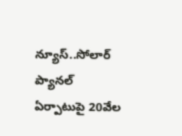న్యూస్..సోలార్ ప్యానల్ ఏర్పాటుపై 20వేల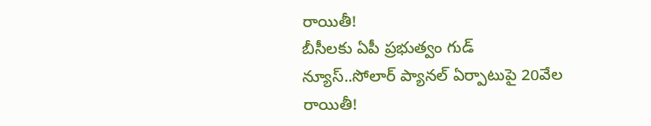రాయితీ!
బీసీలకు ఏపీ ప్రభుత్వం గుడ్ న్యూస్..సోలార్ ప్యానల్ ఏర్పాటుపై 20వేల రాయితీ!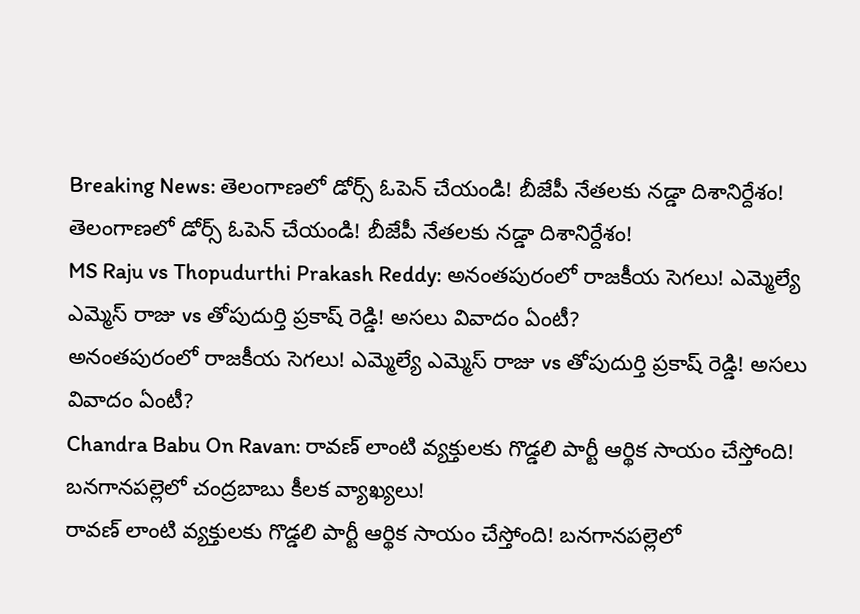Breaking News: తెలంగాణలో డోర్స్ ఓపెన్ చేయండి! బీజేపీ నేతలకు నడ్డా దిశానిర్దేశం!
తెలంగాణలో డోర్స్ ఓపెన్ చేయండి! బీజేపీ నేతలకు నడ్డా దిశానిర్దేశం!
MS Raju vs Thopudurthi Prakash Reddy: అనంతపురంలో రాజకీయ సెగలు! ఎమ్మెల్యే ఎమ్మెస్ రాజు vs తోపుదుర్తి ప్రకాష్ రెడ్డి! అసలు వివాదం ఏంటీ?
అనంతపురంలో రాజకీయ సెగలు! ఎమ్మెల్యే ఎమ్మెస్ రాజు vs తోపుదుర్తి ప్రకాష్ రెడ్డి! అసలు వివాదం ఏంటీ?
Chandra Babu On Ravan: రావణ్ లాంటి వ్యక్తులకు గొడ్డలి పార్టీ ఆర్థిక సాయం చేస్తోంది! బనగానపల్లెలో చంద్రబాబు కీలక వ్యాఖ్యలు!
రావణ్ లాంటి వ్యక్తులకు గొడ్డలి పార్టీ ఆర్థిక సాయం చేస్తోంది! బనగానపల్లెలో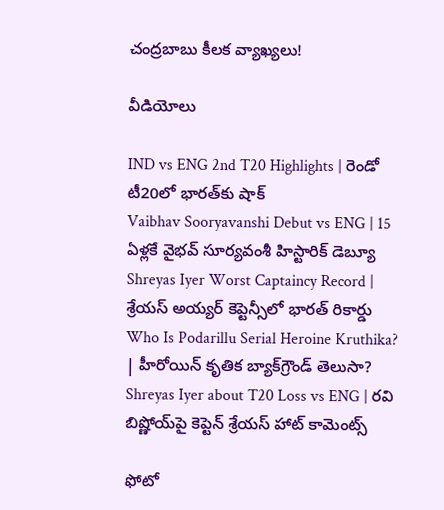చంద్రబాబు కీలక వ్యాఖ్యలు!

వీడియోలు

IND vs ENG 2nd T20 Highlights | రెండో టీ20లో భారత్‌కు షాక్
Vaibhav Sooryavanshi Debut vs ENG | 15 ఏళ్లకే వైభవ్ సూర్యవంశీ హిస్టారిక్ డెబ్యూ
Shreyas Iyer Worst Captaincy Record | శ్రేయస్ అయ్యర్ కెప్టెన్సీలో భారత్ రికార్డు
Who Is Podarillu Serial Heroine Kruthika? | హీరోయిన్ కృతిక బ్యాక్‌గ్రౌండ్ తెలుసా?
Shreyas Iyer about T20 Loss vs ENG | రవి బిష్ణోయ్‌పై కెప్టెన్ శ్రేయస్ హాట్ కామెంట్స్

ఫోటో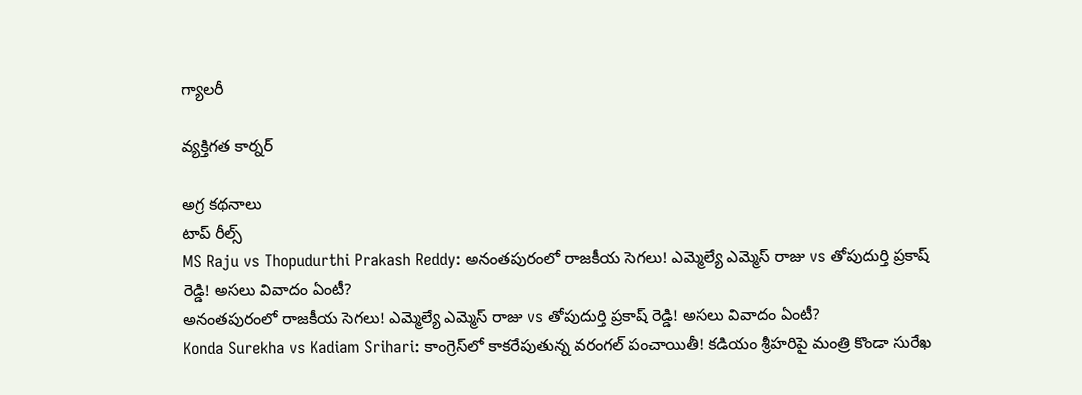గ్యాలరీ

వ్యక్తిగత కార్నర్

అగ్ర కథనాలు
టాప్ రీల్స్
MS Raju vs Thopudurthi Prakash Reddy: అనంతపురంలో రాజకీయ సెగలు! ఎమ్మెల్యే ఎమ్మెస్ రాజు vs తోపుదుర్తి ప్రకాష్ రెడ్డి! అసలు వివాదం ఏంటీ?
అనంతపురంలో రాజకీయ సెగలు! ఎమ్మెల్యే ఎమ్మెస్ రాజు vs తోపుదుర్తి ప్రకాష్ రెడ్డి! అసలు వివాదం ఏంటీ?
Konda Surekha vs Kadiam Srihari: కాంగ్రెస్‌లో కాకరేపుతున్న వరంగల్ పంచాయితీ! కడియం శ్రీహరిపై మంత్రి కొండా సురేఖ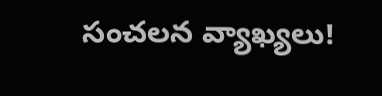సంచలన వ్యాఖ్యలు!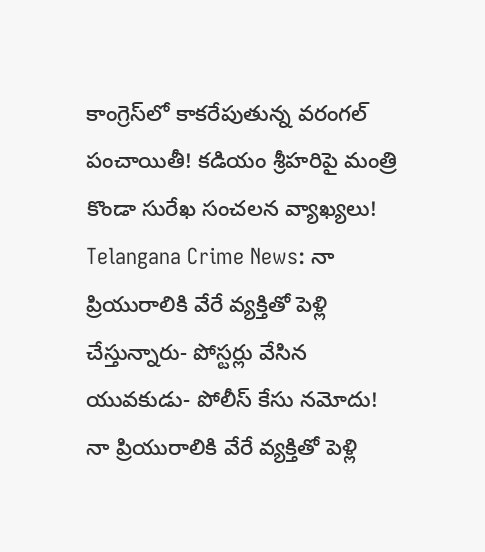కాంగ్రెస్‌లో కాకరేపుతున్న వరంగల్ పంచాయితీ! కడియం శ్రీహరిపై మంత్రి కొండా సురేఖ సంచలన వ్యాఖ్యలు!
Telangana Crime News: నా ప్రియురాలికి వేరే వ్యక్తితో పెళ్లి చేస్తున్నారు- పోస్టర్లు వేసిన యువకుడు- పోలీస్ కేసు నమోదు!
నా ప్రియురాలికి వేరే వ్యక్తితో పెళ్లి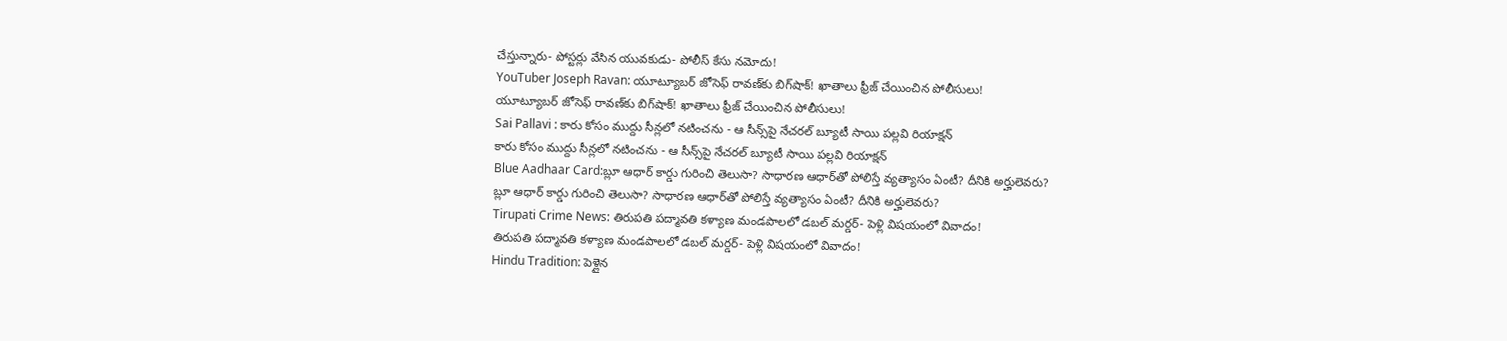చేస్తున్నారు- పోస్టర్లు వేసిన యువకుడు- పోలీస్ కేసు నమోదు!
YouTuber Joseph Ravan: యూట్యూబర్ జోసెఫ్ రావణ్‌కు బిగ్‌షాక్! ఖాతాలు ఫ్రీజ్ చేయించిన పోలీసులు!
యూట్యూబర్ జోసెఫ్ రావణ్‌కు బిగ్‌షాక్! ఖాతాలు ఫ్రీజ్ చేయించిన పోలీసులు!
Sai Pallavi : కారు కోసం ముద్దు సీన్లలో నటించను - ఆ సీన్స్‌పై నేచరల్ బ్యూటీ సాయి పల్లవి రియాక్షన్
కారు కోసం ముద్దు సీన్లలో నటించను - ఆ సీన్స్‌పై నేచరల్ బ్యూటీ సాయి పల్లవి రియాక్షన్
Blue Aadhaar Card:బ్లూ ఆధార్ కార్డు గురించి తెలుసా? సాధారణ ఆధార్‌తో పోలిస్తే వ్యత్యాసం ఏంటీ? దీనికి అర్హులెవరు?
బ్లూ ఆధార్ కార్డు గురించి తెలుసా? సాధారణ ఆధార్‌తో పోలిస్తే వ్యత్యాసం ఏంటీ? దీనికి అర్హులెవరు?
Tirupati Crime News: తిరుపతి పద్మావతి కళ్యాణ మండపాలలో డబల్ మర్డర్- పెళ్లి విషయంలో వివాదం!
తిరుపతి పద్మావతి కళ్యాణ మండపాలలో డబల్ మర్డర్- పెళ్లి విషయంలో వివాదం!
Hindu Tradition: పెళ్లైన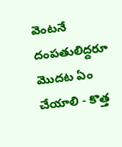వెంటనే దంపతులిద్దరూ మొదట ఏం చేయాలి - కొత్త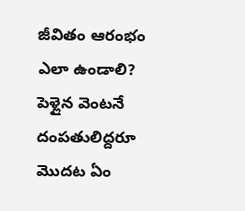జీవితం ఆరంభం ఎలా ఉండాలి?
పెళ్లైన వెంటనే దంపతులిద్దరూ మొదట ఏం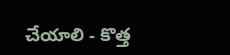చేయాలి - కొత్త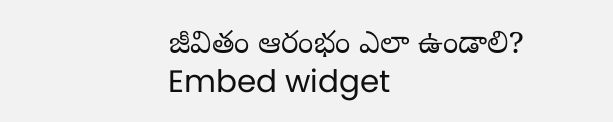జీవితం ఆరంభం ఎలా ఉండాలి?
Embed widget